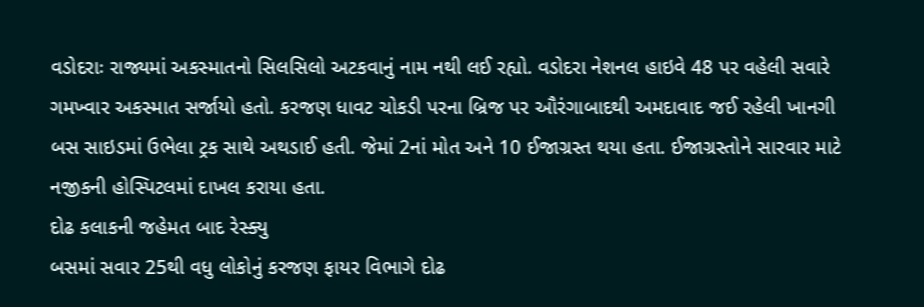વડોદરાઃ રાજ્યમાં અકસ્માતનો સિલસિલો અટકવાનું નામ નથી લઈ રહ્યો. વડોદરા નેશનલ હાઇવે 48 પર વહેલી સવારે ગમખ્વાર અકસ્માત સર્જાયો હતો. કરજણ ધાવટ ચોકડી પરના બ્રિજ પર ઔરંગાબાદથી અમદાવાદ જઈ રહેલી ખાનગી બસ સાઇડમાં ઉભેલા ટ્રક સાથે અથડાઈ હતી. જેમાં 2નાં મોત અને 10 ઈજાગ્રસ્ત થયા હતા. ઈજાગ્રસ્તોને સારવાર માટે નજીકની હોસ્પિટલમાં દાખલ કરાયા હતા.
દોઢ કલાકની જહેમત બાદ રેસ્ક્યુ
બસમાં સવાર 25થી વધુ લોકોનું કરજણ ફાયર વિભાગે દોઢ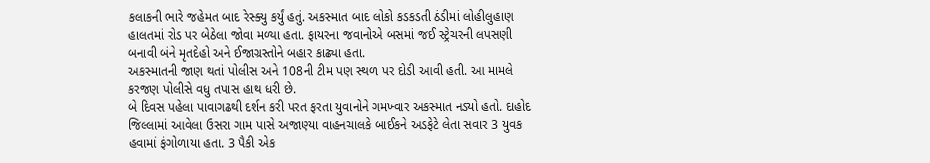કલાકની ભારે જહેમત બાદ રેસ્ક્યુ કર્યું હતું. અકસ્માત બાદ લોકો કડકડતી ઠંડીમાં લોહીલુહાણ હાલતમાં રોડ પર બેઠેલા જોવા મળ્યા હતા. ફાયરના જવાનોએ બસમાં જઈ સ્ટ્રેચરની લપસણી બનાવી બંને મૃતદેહો અને ઈજાગ્રસ્તોને બહાર કાઢ્યા હતા.
અકસ્માતની જાણ થતાં પોલીસ અને 108ની ટીમ પણ સ્થળ પર દોડી આવી હતી. આ મામલે કરજણ પોલીસે વધુ તપાસ હાથ ધરી છે.
બે દિવસ પહેલા પાવાગઢથી દર્શન કરી પરત ફરતા યુવાનોને ગમખ્વાર અકસ્માત નડ્યો હતો. દાહોદ જિલ્લામાં આવેલા ઉસરા ગામ પાસે અજાણ્યા વાહનચાલકે બાઈકને અડફેટે લેતા સવાર 3 યુવક હવામાં ફંગોળાયા હતા. 3 પૈકી એક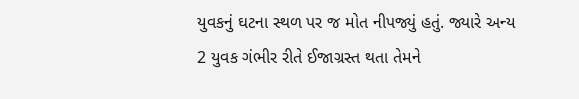યુવકનું ઘટના સ્થળ પર જ મોત નીપજ્યું હતું. જ્યારે અન્ય 2 યુવક ગંભીર રીતે ઈજાગ્રસ્ત થતા તેમને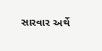સારવાર અર્થે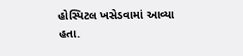હોસ્પિટલ ખસેડવામાં આવ્યા હતા.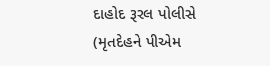દાહોદ રૂરલ પોલીસે (મૃતદેહને પીએમ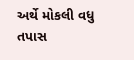અર્થે મોકલી વધુ તપાસ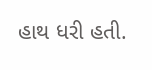હાથ ધરી હતી.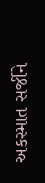અકસ્માત સર્જીને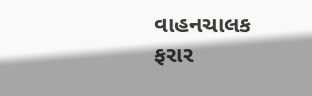વાહનચાલક ફરાર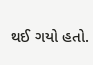થઈ ગયો હતો.